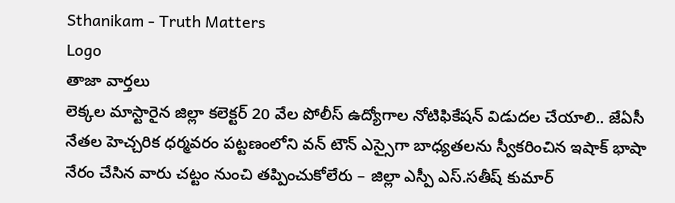Sthanikam - Truth Matters
Logo
తాజా వార్తలు
లెక్కల మాస్టారైన జిల్లా కలెక్టర్ 20 వేల పోలీస్ ఉద్యోగాల నోటిఫికేషన్ విడుదల చేయాలి.. జేఏసీ నేతల హెచ్చరిక ధర్మవరం పట్టణంలోని వన్ టౌన్ ఎస్సైగా బాధ్యతలను స్వీకరించిన ఇషాక్ భాషా నేరం చేసిన వారు చట్టం నుంచి తప్పించుకోలేరు – జిల్లా ఎస్పీ ఎస్.సతీష్ కుమార్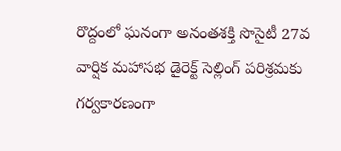రొద్దంలో ఘనంగా అనంతశక్తి సొసైటీ 27వ వార్షిక మహాసభ డైరెక్ట్ సెల్లింగ్ పరిశ్రమకు గర్వకారణంగా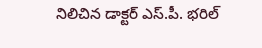నిలిచిన డాక్టర్ ఎస్.పీ. భరిల్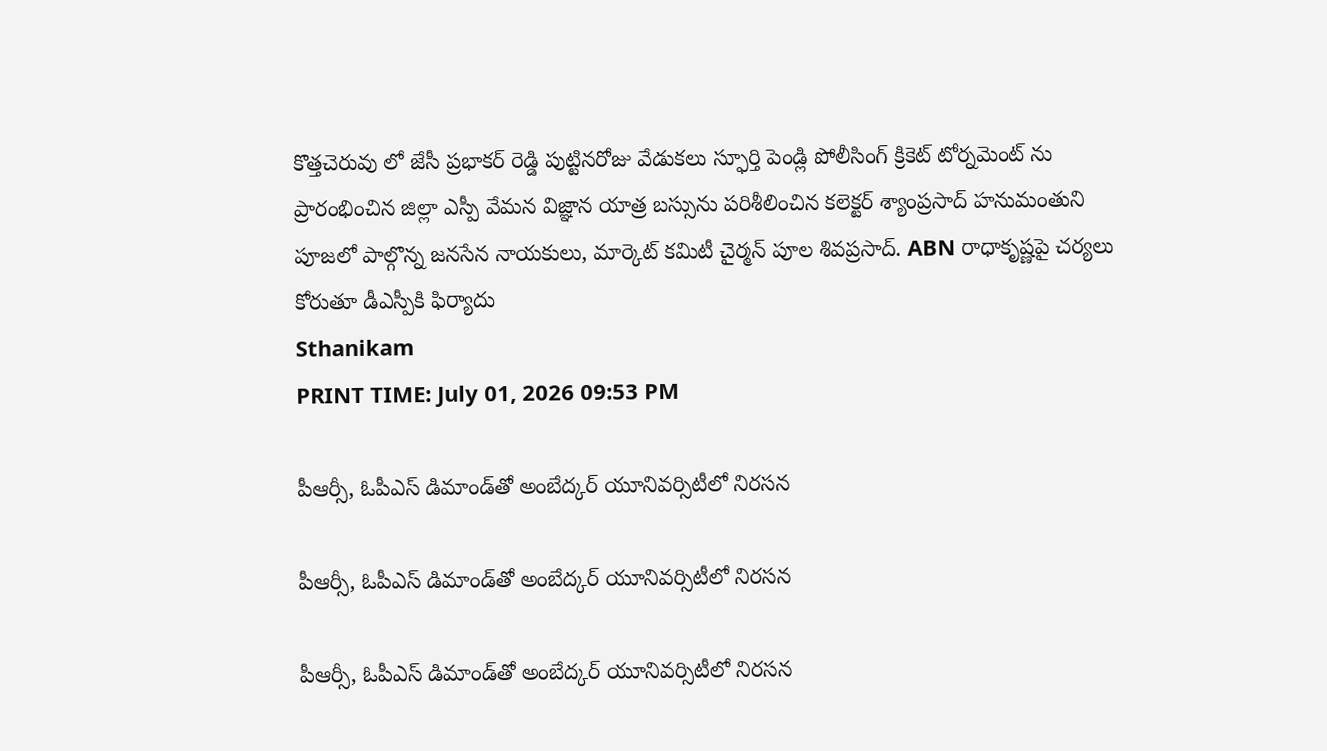కొత్తచెరువు లో జేసీ ప్రభాకర్ రెడ్డి పుట్టినరోజు వేడుకలు స్ఫూర్తి పెండ్లి పోలీసింగ్ క్రికెట్ టోర్నమెంట్ ను ప్రారంభించిన జిల్లా ఎస్పీ వేమన విజ్ఞాన యాత్ర బస్సును పరిశీలించిన కలెక్టర్ శ్యాంప్రసాద్ హనుమంతుని పూజలో పాల్గొన్న జనసేన నాయకులు, మార్కెట్ కమిటీ చైర్మన్ పూల శివప్రసాద్. ABN రాధాకృష్ణపై చర్యలు కోరుతూ డీఎస్పీకి ఫిర్యాదు
Sthanikam
PRINT TIME: July 01, 2026 09:53 PM

పీఆర్సీ, ఓపీఎస్ డిమాండ్‌తో అంబేద్కర్ యూనివర్సిటీలో నిరసన

పీఆర్సీ, ఓపీఎస్ డిమాండ్‌తో అంబేద్కర్ యూనివర్సిటీలో నిరసన

పీఆర్సీ, ఓపీఎస్ డిమాండ్‌తో అంబేద్కర్ యూనివర్సిటీలో నిరసన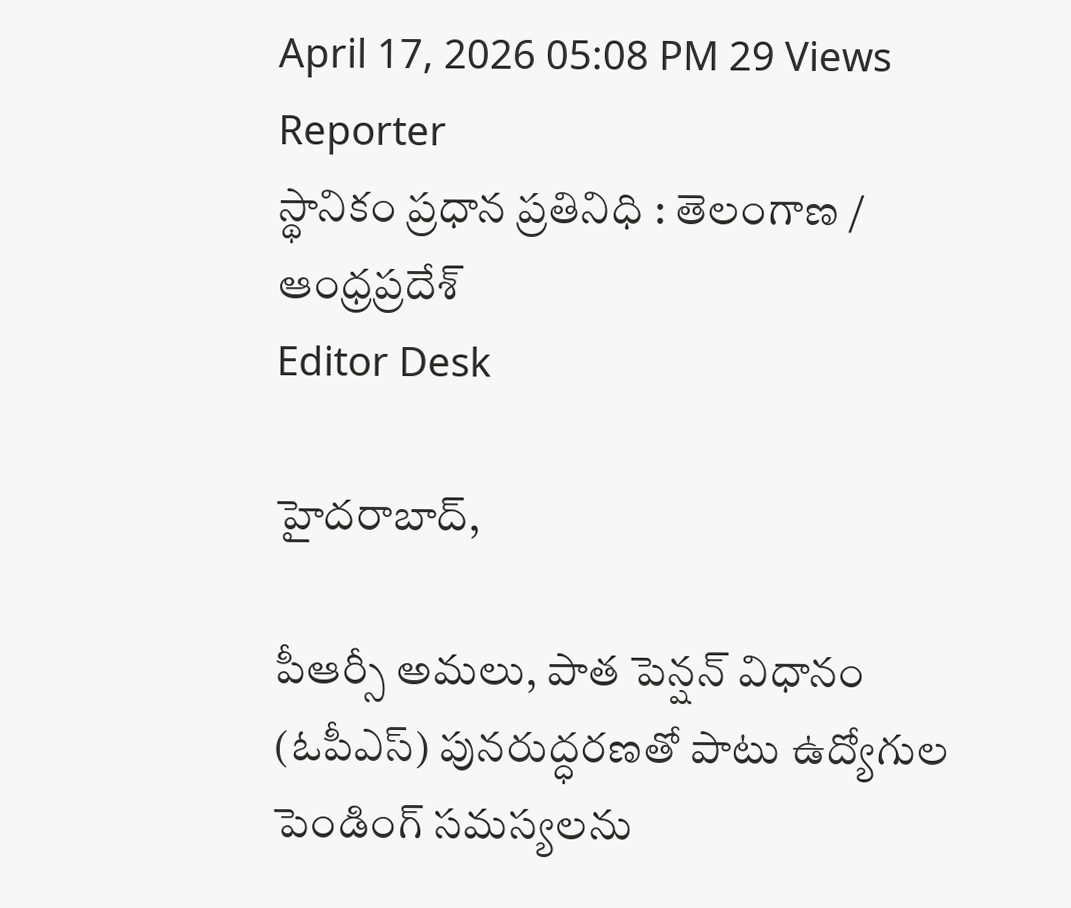April 17, 2026 05:08 PM 29 Views
Reporter
స్థానికం ప్రధాన ప్రతినిధి : తెలంగాణ / ఆంధ్రప్రదేశ్
Editor Desk

హైదరాబాద్,

పీఆర్సీ అమలు, పాత పెన్షన్ విధానం (ఓపీఎస్) పునరుద్ధరణతో పాటు ఉద్యోగుల పెండింగ్ సమస్యలను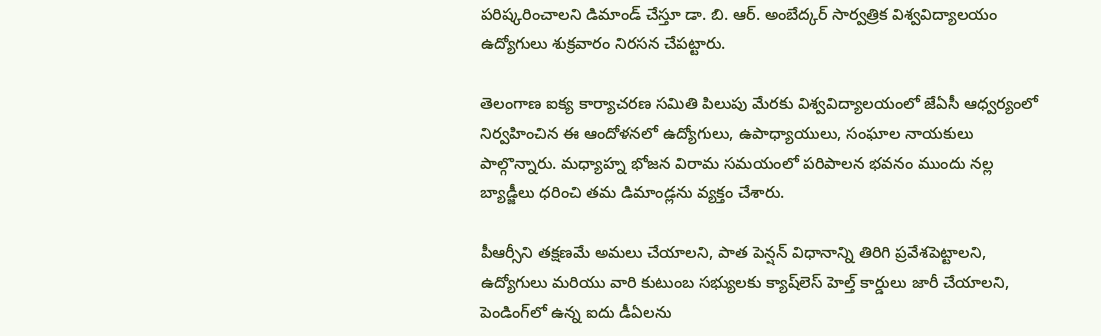పరిష్కరించాలని డిమాండ్ చేస్తూ డా. బి. ఆర్. అంబేద్కర్ సార్వత్రిక విశ్వవిద్యాలయం ఉద్యోగులు శుక్రవారం నిరసన చేపట్టారు.

తెలంగాణ ఐక్య కార్యాచరణ సమితి పిలుపు మేరకు విశ్వవిద్యాలయంలో జేఏసీ ఆధ్వర్యంలో నిర్వహించిన ఈ ఆందోళనలో ఉద్యోగులు, ఉపాధ్యాయులు, సంఘాల నాయకులు పాల్గొన్నారు. మధ్యాహ్న భోజన విరామ సమయంలో పరిపాలన భవనం ముందు నల్ల బ్యాడ్జీలు ధరించి తమ డిమాండ్లను వ్యక్తం చేశారు.

పీఆర్సీని తక్షణమే అమలు చేయాలని, పాత పెన్షన్ విధానాన్ని తిరిగి ప్రవేశపెట్టాలని, ఉద్యోగులు మరియు వారి కుటుంబ సభ్యులకు క్యాష్‌లెస్ హెల్త్ కార్డులు జారీ చేయాలని, పెండింగ్‌లో ఉన్న ఐదు డీఏలను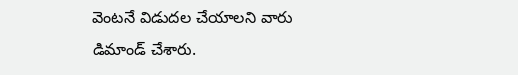వెంటనే విడుదల చేయాలని వారు డిమాండ్ చేశారు.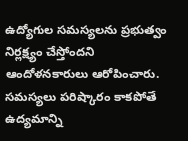ఉద్యోగుల సమస్యలను ప్రభుత్వం నిర్లక్ష్యం చేస్తోందని ఆందోళనకారులు ఆరోపించారు. సమస్యలు పరిష్కారం కాకపోతే ఉద్యమాన్ని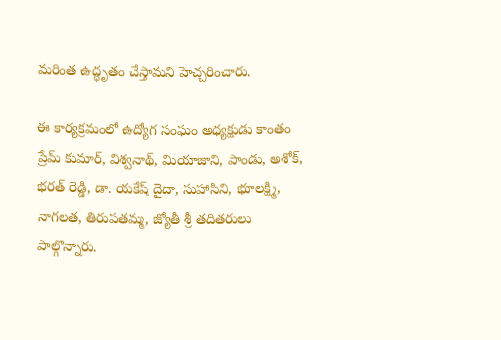మరింత ఉద్ధృతం చేస్తామని హెచ్చరించారు.

ఈ కార్యక్రమంలో ఉద్యోగ సంఘం అధ్యక్షుడు కాంతం ప్రేమ్ కుమార్, విశ్వనాథ్, మియాజాని, పాండు, అశోక్, భరత్ రెడ్డి, డా. యకేష్ దైదా, సుహాసిని, భూలక్ష్మి, నాగలత, తిరుపతమ్మ, జ్యోతీ శ్రీ తదితరులు పాల్గొన్నారు.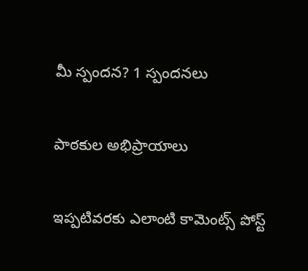మీ స్పందన? 1 స్పందనలు

పాఠకుల అభిప్రాయాలు

ఇప్పటివరకు ఎలాంటి కామెంట్స్ పోస్ట్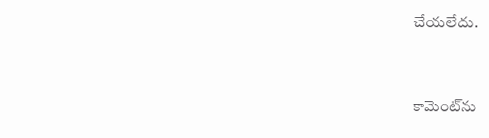చేయలేదు.


కామెంట్‌ను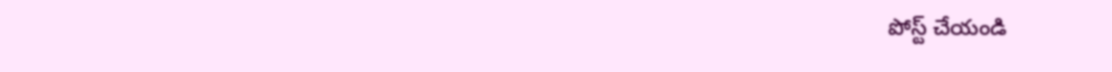పోస్ట్ చేయండి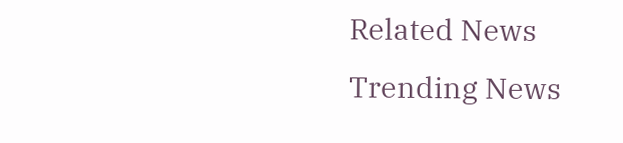Related News
Trending News